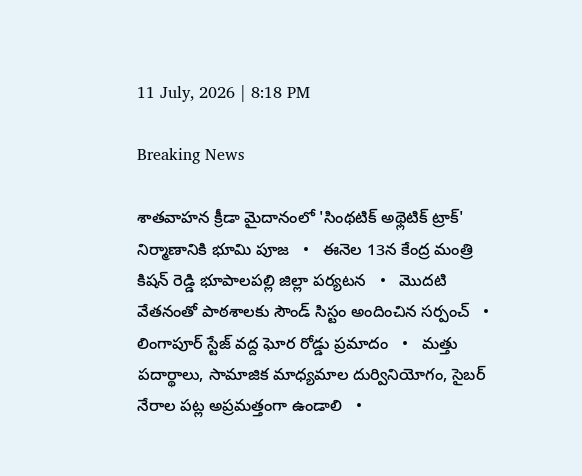11 July, 2026 | 8:18 PM

Breaking News

శాతవాహన క్రీడా మైదానంలో 'సింథటిక్ అథ్లెటిక్ ట్రాక్' నిర్మాణానికి భూమి పూజ   •   ఈనెల 13న కేంద్ర మంత్రి కిషన్ రెడ్డి భూపాలపల్లి జిల్లా పర్యటన   •   మొదటి వేతనంతో పాఠశాలకు సౌండ్ సిస్టం అందించిన సర్పంచ్   •   లింగాపూర్ స్టేజ్ వద్ద ఘోర రోడ్డు ప్రమాదం   •   మత్తు పదార్థాలు, సామాజిక మాధ్యమాల దుర్వినియోగం, సైబర్ నేరాల పట్ల అప్రమత్తంగా ఉండాలి   •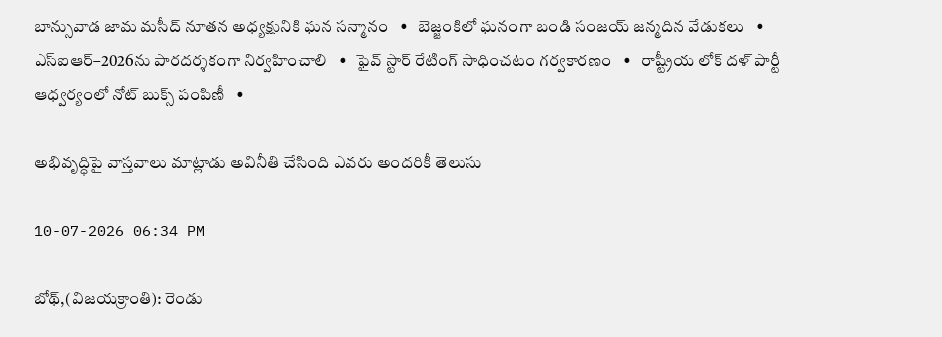బాన్సువాడ జామ మసీద్ నూతన అధ్యక్షునికి ఘన సన్మానం   •   బెజ్జంకిలో ఘనంగా బండి సంజయ్ జన్మదిన వేడుకలు   •   ఎస్‌ఐఆర్–2026ను పారదర్శకంగా నిర్వహించాలి   •   ఫైవ్ స్టార్ రేటింగ్ సాధించటం గర్వకారణం   •   రాష్ట్రీయ లోక్ దళ్ పార్టీ ఆధ్వర్యంలో నోట్‌ బుక్స్ పంపిణీ   •

అభివృద్ధిపై వాస్తవాలు మాట్లాడు అవినీతి చేసింది ఎవరు అందరికీ తెలుసు

10-07-2026 06:34 PM

బోథ్,(విజయక్రాంతి): రెండు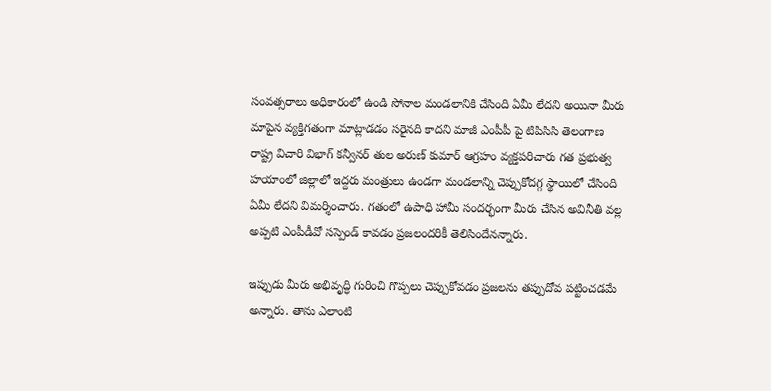సంవత్సరాలు అధికారంలో ఉండి సోనాల మండలానికి చేసింది ఏమీ లేదని అయినా మీరు మాపైన వ్యక్తిగతంగా మాట్లాడడం సరైనది కాదని మాజీ ఎంపీపీ పై టిపిసిసి తెలంగాణ రాష్ట్ర విచారి విభాగ్ కన్వీనర్ తుల అరుణ్ కుమార్ ఆగ్రహం వ్యక్తపరిచారు గత ప్రభుత్వ హయాంలో జిల్లాలో ఇద్దరు మంత్రులు ఉండగా మండలాన్ని చెప్పుకోదగ్గ స్థాయిలో చేసింది ఏమీ లేదని విమర్శించారు. గతంలో ఉపాధి హామీ సందర్భంగా మీరు చేసిన అవినీతి వల్ల అప్పటి ఎంపీడీవో సస్పెండ్ కావడం ప్రజలందరికీ తెలిసిందేనన్నారు.

ఇప్పుడు మీరు అభివృద్ధి గురించి గొప్పలు చెప్పుకోవడం ప్రజలను తప్పుదోవ పట్టించడమే అన్నారు. తాను ఎలాంటి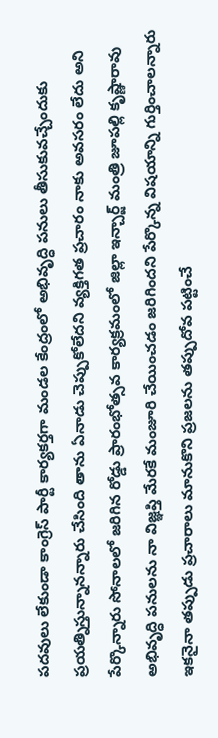పదవులు లేకుండా కాంగ్రెస్ పార్టీ కార్యకర్తగా మండల కేంద్రంలో అభివృద్ధి పనులు తీసుకువచ్చేందుకు ప్రయత్నిస్తున్నానన్నారు చేసింది తాను ఏనాడు చెప్పుకోలేదని వ్యక్తిగత ప్రచారం నాకు అవసరం లేదు అని పేర్కొన్నారు సోనాలలో జరిగిన రోడ్డు ప్రారంభోత్సవ కార్యక్రమంలో జిల్లా ఇన్చార్జ్ మంత్రి జూపల్లి కృష్ణారావు అభివృద్ధి పనులను నా విజ్ఞప్తి మేరకే మంజూరి చేయించడం జరిగిందని పేర్కొన్న విషయాన్ని గుర్తించాలన్నారు ఇకనైనా తప్పుడు ప్రచారాలు మానుకొని ప్రజలను తప్పుదోవ పట్టించే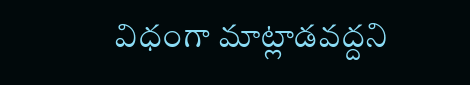విధంగా మాట్లాడవద్దని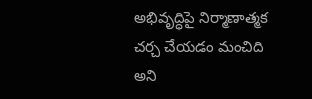అభివృద్ధిపై నిర్మాణాత్మక చర్చ చేయడం మంచిది అని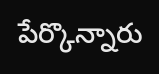పేర్కొన్నారు